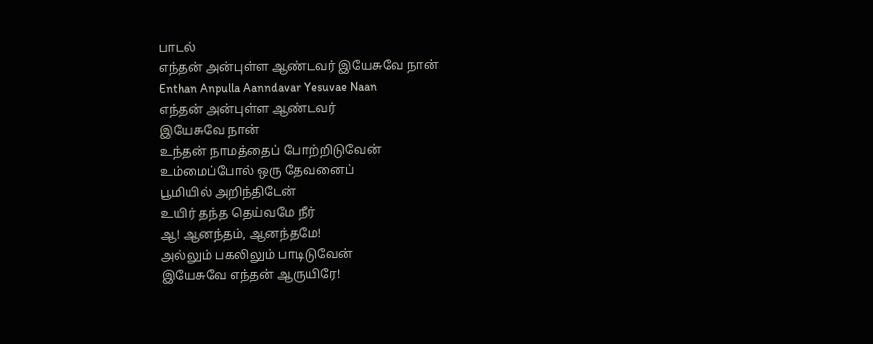பாடல்
எந்தன் அன்புள்ள ஆண்டவர் இயேசுவே நான்
Enthan Anpulla Aanndavar Yesuvae Naan
எந்தன் அன்புள்ள ஆண்டவர்
இயேசுவே நான்
உந்தன் நாமத்தைப் போற்றிடுவேன்
உம்மைப்போல் ஒரு தேவனைப்
பூமியில் அறிந்திடேன்
உயிர் தந்த தெய்வமே நீர்
ஆ! ஆனந்தம், ஆனந்தமே!
அல்லும் பகலிலும் பாடிடுவேன்
இயேசுவே எந்தன் ஆருயிரே!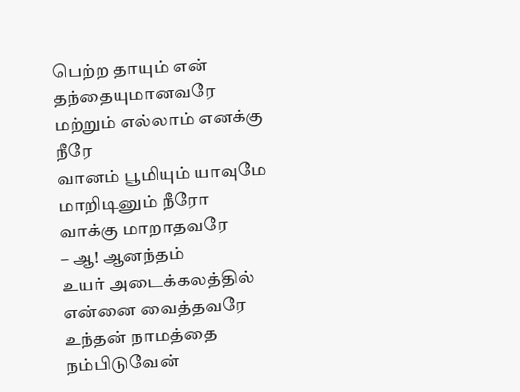பெற்ற தாயும் என் தந்தையுமானவரே
மற்றும் எல்லாம் எனக்கு நீரே
வானம் பூமியும் யாவுமே மாறிடினும் நீரோ
வாக்கு மாறாதவரே
– ஆ! ஆனந்தம்
உயர் அடைக்கலத்தில் என்னை வைத்தவரே
உந்தன் நாமத்தை நம்பிடுவேன்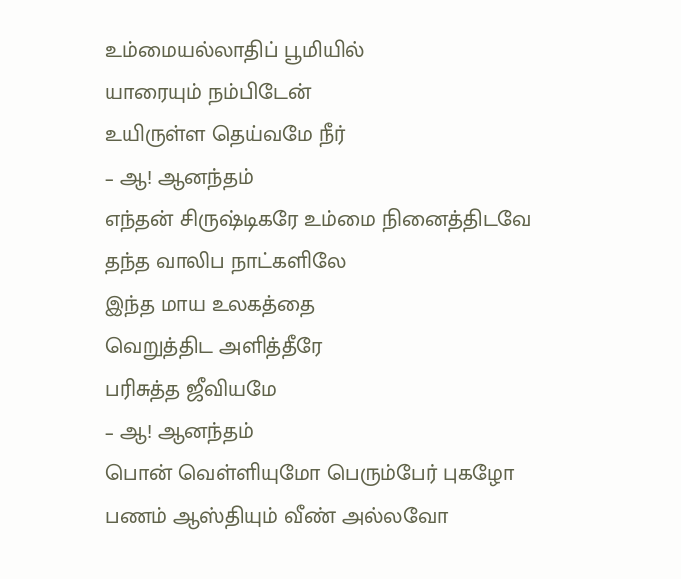உம்மையல்லாதிப் பூமியில்
யாரையும் நம்பிடேன்
உயிருள்ள தெய்வமே நீர்
– ஆ! ஆனந்தம்
எந்தன் சிருஷ்டிகரே உம்மை நினைத்திடவே
தந்த வாலிப நாட்களிலே
இந்த மாய உலகத்தை
வெறுத்திட அளித்தீரே
பரிசுத்த ஜீவியமே
– ஆ! ஆனந்தம்
பொன் வெள்ளியுமோ பெரும்பேர் புகழோ
பணம் ஆஸ்தியும் வீண் அல்லவோ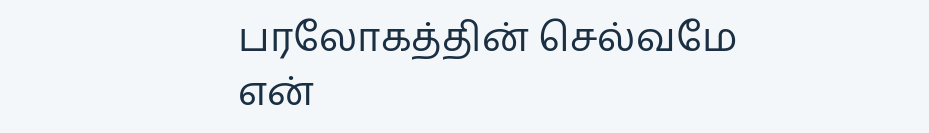பரலோகத்தின் செல்வமே
என்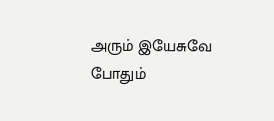அரும் இயேசுவே
போதும்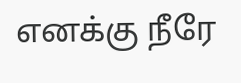எனக்கு நீரே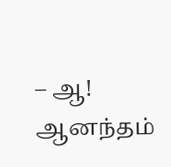– ஆ! ஆனந்தம்